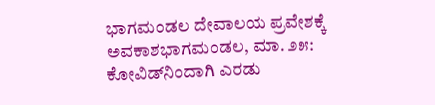ಭಾಗಮಂಡಲ ದೇವಾಲಯ ಪ್ರವೇಶಕ್ಕೆ ಅವಕಾಶಭಾಗಮಂಡಲ, ಮಾ. ೨೫: ಕೋವಿಡ್‌ನಿಂದಾಗಿ ಎರಡು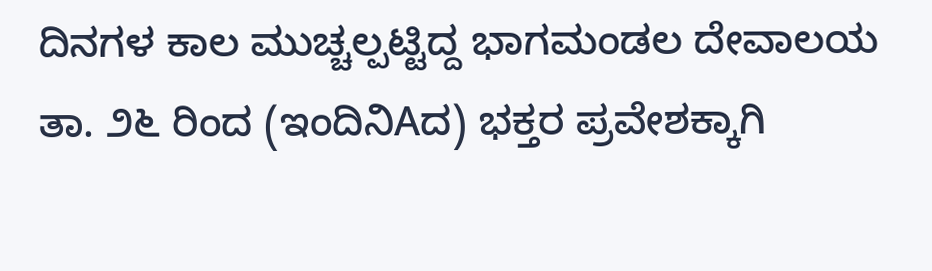ದಿನಗಳ ಕಾಲ ಮುಚ್ಚಲ್ಪಟ್ಟಿದ್ದ ಭಾಗಮಂಡಲ ದೇವಾಲಯ ತಾ. ೨೬ ರಿಂದ (ಇಂದಿನಿAದ) ಭಕ್ತರ ಪ್ರವೇಶಕ್ಕಾಗಿ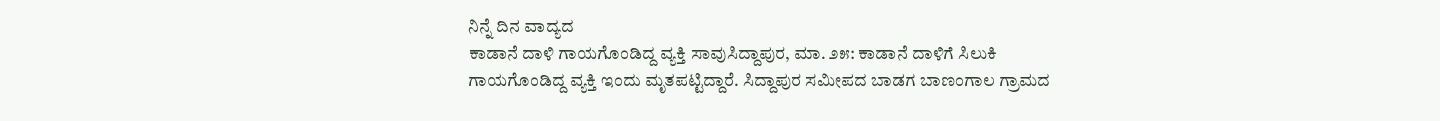ನಿನ್ನೆ ದಿನ ವಾದ್ಯದ
ಕಾಡಾನೆ ದಾಳಿ ಗಾಯಗೊಂಡಿದ್ದ ವ್ಯಕ್ತಿ ಸಾವುಸಿದ್ದಾಪುರ, ಮಾ. ೨೫: ಕಾಡಾನೆ ದಾಳಿಗೆ ಸಿಲುಕಿ ಗಾಯಗೊಂಡಿದ್ದ ವ್ಯಕ್ತಿ ಇಂದು ಮೃತಪಟ್ಟಿದ್ದಾರೆ. ಸಿದ್ದಾಪುರ ಸಮೀಪದ ಬಾಡಗ ಬಾಣಂಗಾಲ ಗ್ರಾಮದ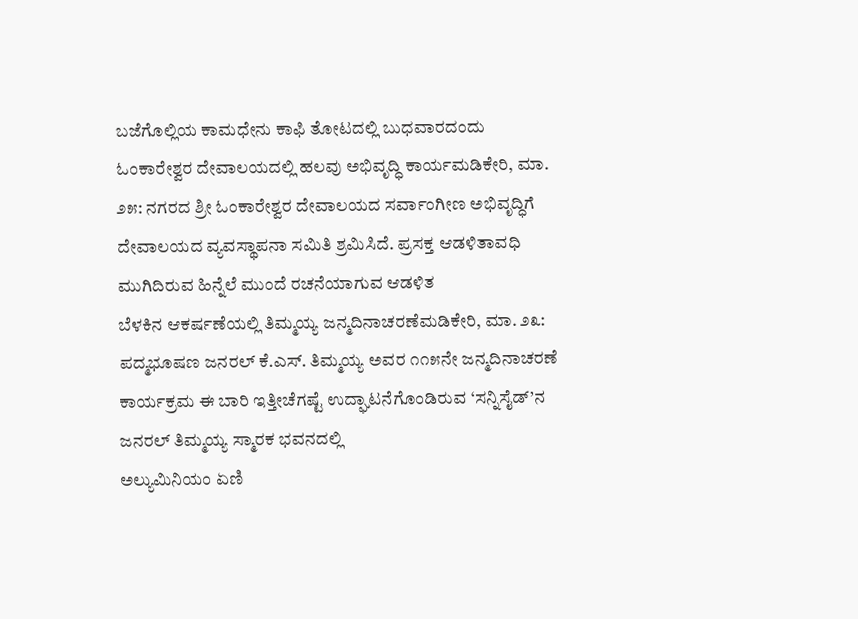ಬಜೆಗೊಲ್ಲಿಯ ಕಾಮಧೇನು ಕಾಫಿ ತೋಟದಲ್ಲಿ ಬುಧವಾರದಂದು
ಓಂಕಾರೇಶ್ವರ ದೇವಾಲಯದಲ್ಲಿ ಹಲವು ಅಭಿವೃದ್ಧಿ ಕಾರ್ಯಮಡಿಕೇರಿ, ಮಾ. ೨೫: ನಗರದ ಶ್ರೀ ಓಂಕಾರೇಶ್ವರ ದೇವಾಲಯದ ಸರ್ವಾಂಗೀಣ ಅಭಿವೃದ್ಧಿಗೆ ದೇವಾಲಯದ ವ್ಯವಸ್ಥಾಪನಾ ಸಮಿತಿ ಶ್ರಮಿಸಿದೆ. ಪ್ರಸಕ್ತ ಆಡಳಿತಾವಧಿ ಮುಗಿದಿರುವ ಹಿನ್ನೆಲೆ ಮುಂದೆ ರಚನೆಯಾಗುವ ಆಡಳಿತ
ಬೆಳಕಿನ ಆಕರ್ಷಣೆಯಲ್ಲಿ ತಿಮ್ಮಯ್ಯ ಜನ್ಮದಿನಾಚರಣೆಮಡಿಕೇರಿ, ಮಾ. ೨೩: ಪದ್ಮಭೂಷಣ ಜನರಲ್ ಕೆ.ಎಸ್. ತಿಮ್ಮಯ್ಯ ಅವರ ೧೧೫ನೇ ಜನ್ಮದಿನಾಚರಣೆ ಕಾರ್ಯಕ್ರಮ ಈ ಬಾರಿ ಇತ್ತೀಚೆಗಷ್ಟೆ ಉದ್ಘಾಟನೆಗೊಂಡಿರುವ ‘ಸನ್ನಿಸೈಡ್’ನ ಜನರಲ್ ತಿಮ್ಮಯ್ಯ ಸ್ಮಾರಕ ಭವನದಲ್ಲಿ
ಅಲ್ಯುಮಿನಿಯಂ ಏಣಿ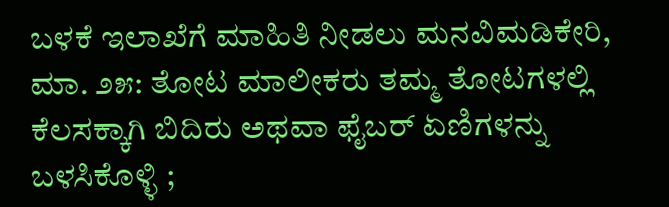ಬಳಕೆ ಇಲಾಖೆಗೆ ಮಾಹಿತಿ ನೀಡಲು ಮನವಿಮಡಿಕೇರಿ, ಮಾ. ೨೫: ತೋಟ ಮಾಲೀಕರು ತಮ್ಮ ತೋಟಗಳಲ್ಲಿ ಕೆಲಸಕ್ಕಾಗಿ ಬಿದಿರು ಅಥವಾ ಫೈಬರ್ ಏಣಿಗಳನ್ನು ಬಳಸಿಕೊಳ್ಳಿ ;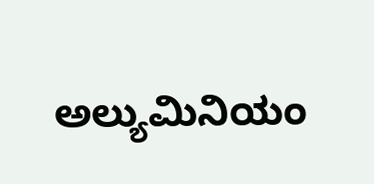ಅಲ್ಯುಮಿನಿಯಂ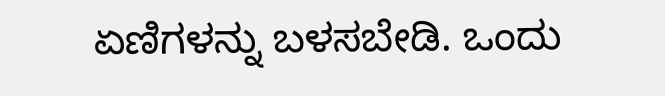ಏಣಿಗಳನ್ನು ಬಳಸಬೇಡಿ. ಒಂದು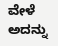ವೇಳೆ ಅದನ್ನು